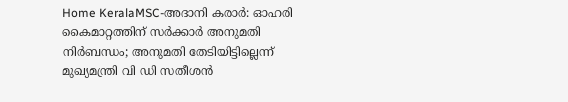Home KeralaMSC-അദാനി കരാർ: ഓഹരി കൈമാറ്റത്തിന് സർക്കാർ അനുമതി നിർബന്ധം; അനുമതി തേടിയിട്ടില്ലെന്ന് മുഖ്യമന്ത്രി വി ഡി സതീശൻ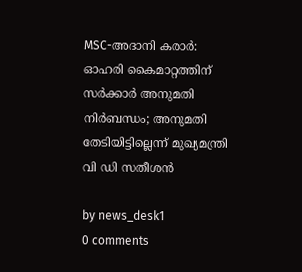MSC-അദാനി കരാർ: ഓഹരി കൈമാറ്റത്തിന് സർക്കാർ അനുമതി നിർബന്ധം; അനുമതി തേടിയിട്ടില്ലെന്ന് മുഖ്യമന്ത്രി വി ഡി സതീശൻ

by news_desk1
0 comments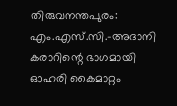തിരുവനന്തപുരം: എം.എസ്.സി.–അദാനി കരാറിന്റെ ഭാഗമായി ഓഹരി കൈമാറ്റം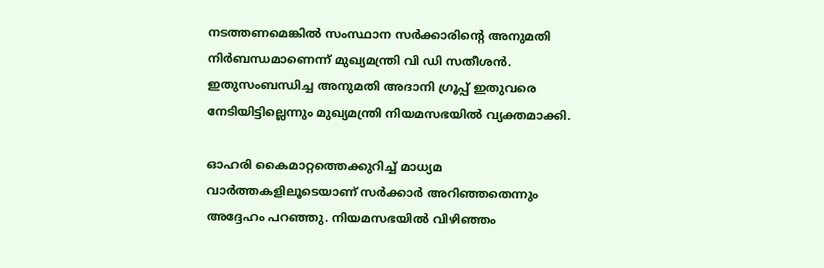നടത്തണമെങ്കിൽ സംസ്ഥാന സർക്കാരിന്റെ അനുമതി നിർബന്ധമാണെന്ന് മുഖ്യമന്ത്രി വി ഡി സതീശൻ. ഇതുസംബന്ധിച്ച അനുമതി അദാനി ഗ്രൂപ്പ് ഇതുവരെ നേടിയിട്ടില്ലെന്നും മുഖ്യമന്ത്രി നിയമസഭയിൽ വ്യക്തമാക്കി.

ഓഹരി കൈമാറ്റത്തെക്കുറിച്ച് മാധ്യമ വാർത്തകളിലൂടെയാണ് സർക്കാർ അറിഞ്ഞതെന്നും അദ്ദേഹം പറഞ്ഞു. നിയമസഭയിൽ വിഴിഞ്ഞം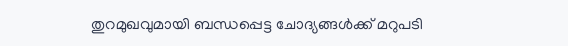തുറമുഖവുമായി ബന്ധപ്പെട്ട ചോദ്യങ്ങൾക്ക് മറുപടി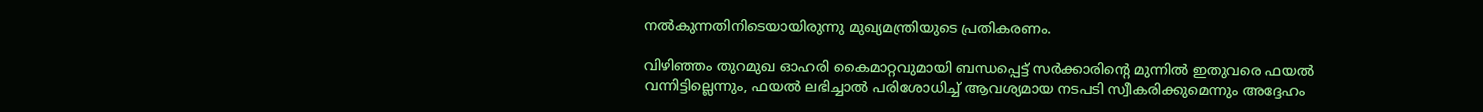നൽകുന്നതിനിടെയായിരുന്നു മുഖ്യമന്ത്രിയുടെ പ്രതികരണം.

വിഴിഞ്ഞം തുറമുഖ ഓഹരി കൈമാറ്റവുമായി ബന്ധപ്പെട്ട് സർക്കാരിന്റെ മുന്നിൽ ഇതുവരെ ഫയൽ വന്നിട്ടില്ലെന്നും, ഫയൽ ലഭിച്ചാൽ പരിശോധിച്ച് ആവശ്യമായ നടപടി സ്വീകരിക്കുമെന്നും അദ്ദേഹം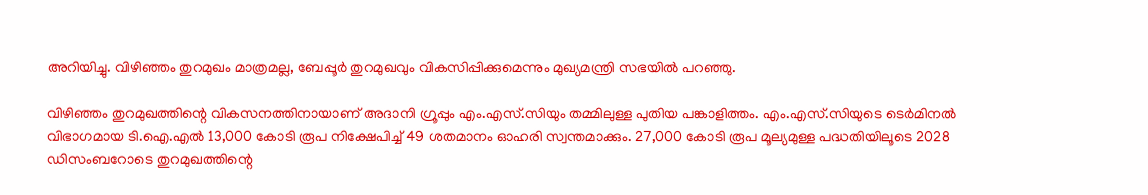അറിയിച്ചു. വിഴിഞ്ഞം തുറമുഖം മാത്രമല്ല, ബേപ്പൂർ തുറമുഖവും വികസിപ്പിക്കുമെന്നും മുഖ്യമന്ത്രി സഭയിൽ പറഞ്ഞു.

വിഴിഞ്ഞം തുറമുഖത്തിന്റെ വികസനത്തിനായാണ് അദാനി ഗ്രൂപ്പും എം.എസ്.സിയും തമ്മിലുള്ള പുതിയ പങ്കാളിത്തം. എം.എസ്.സിയുടെ ടെർമിനൽ വിഭാഗമായ ടി.ഐ.എൽ 13,000 കോടി രൂപ നിക്ഷേപിച്ച് 49 ശതമാനം ഓഹരി സ്വന്തമാക്കും. 27,000 കോടി രൂപ മൂല്യമുള്ള പദ്ധതിയിലൂടെ 2028 ഡിസംബറോടെ തുറമുഖത്തിന്റെ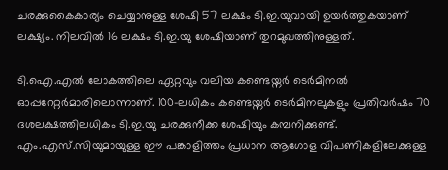ചരക്കുകൈകാര്യം ചെയ്യാനുള്ള ശേഷി 57 ലക്ഷം ടി.ഇ.യുവായി ഉയർത്തുകയാണ് ലക്ഷ്യം. നിലവിൽ 16 ലക്ഷം ടി.ഇ.യു ശേഷിയാണ് തുറമുഖത്തിനുള്ളത്.

ടി.ഐ.എൽ ലോകത്തിലെ ഏറ്റവും വലിയ കണ്ടെയ്നർ ടെർമിനൽ ഓപ്പറേറ്റർമാരിലൊന്നാണ്. 100-ലധികം കണ്ടെയ്നർ ടെർമിനലുകളും പ്രതിവർഷം 70 ദശലക്ഷത്തിലധികം ടി.ഇ.യു ചരക്കുനീക്ക ശേഷിയും കമ്പനിക്കുണ്ട്. എം.എസ്.സിയുമായുള്ള ഈ പങ്കാളിത്തം പ്രധാന ആഗോള വിപണികളിലേക്കുള്ള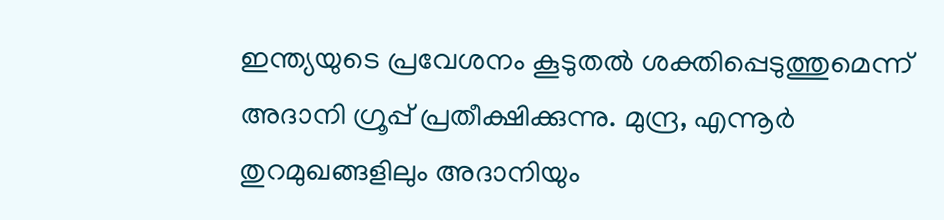ഇന്ത്യയുടെ പ്രവേശനം കൂടുതൽ ശക്തിപ്പെടുത്തുമെന്ന് അദാനി ഗ്രൂപ്പ് പ്രതീക്ഷിക്കുന്നു. മുന്ദ്ര, എന്നൂർ തുറമുഖങ്ങളിലും അദാനിയും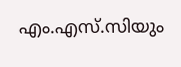എം.എസ്.സിയും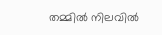തമ്മിൽ നിലവിൽ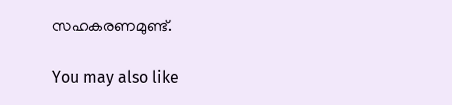സഹകരണമുണ്ട്.

You may also like